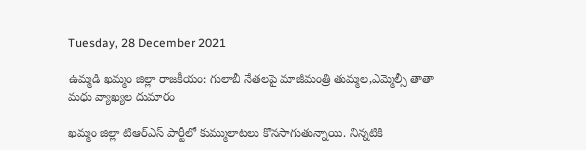Tuesday, 28 December 2021

ఉమ్మడి ఖమ్మం జిల్లా రాజకీయం: గులాబీ నేతలపై మాజీమంత్రి తుమ్మల,ఎమ్మెల్సీ తాతా మధు వ్యాఖ్యల దుమారం

ఖమ్మం జిల్లా టిఆర్ఎస్ పార్టీలో కుమ్ములాటలు కొనసాగుతున్నాయి. నిన్నటికి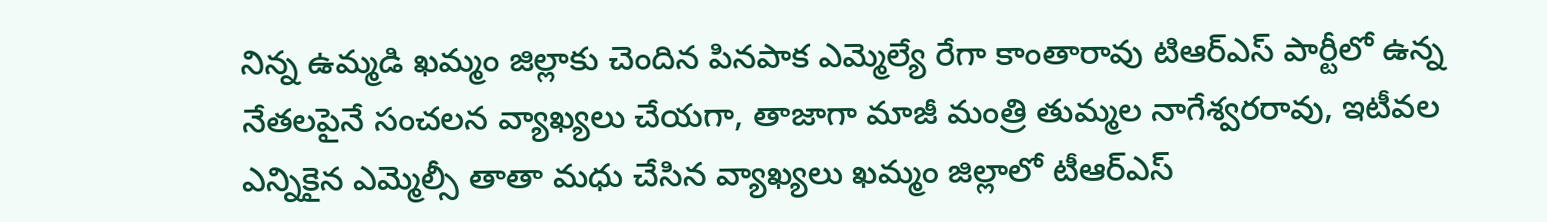నిన్న ఉమ్మడి ఖమ్మం జిల్లాకు చెందిన పినపాక ఎమ్మెల్యే రేగా కాంతారావు టిఆర్ఎస్ పార్టీలో ఉన్న నేతలపైనే సంచలన వ్యాఖ్యలు చేయగా, తాజాగా మాజీ మంత్రి తుమ్మల నాగేశ్వరరావు, ఇటీవల ఎన్నికైన ఎమ్మెల్సీ తాతా మధు చేసిన వ్యాఖ్యలు ఖమ్మం జిల్లాలో టీఆర్ఎస్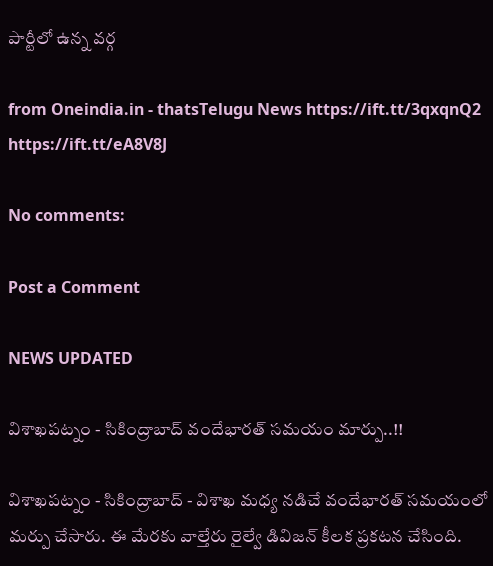పార్టీలో ఉన్న వర్గ

from Oneindia.in - thatsTelugu News https://ift.tt/3qxqnQ2
https://ift.tt/eA8V8J

No comments:

Post a Comment

NEWS UPDATED

విశాఖపట్నం - సికింద్రాబాద్ వందేభారత్ సమయం మార్పు..!!

విశాఖపట్నం - సికింద్రాబాద్ - విశాఖ మధ్య నడిచే వందేభారత్ సమయంలో మర్పు చేసారు. ఈ మేరకు వాల్తేరు రైల్వే డివిజన్ కీలక ప్రకటన చేసింది.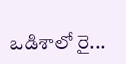ఒడిశాలో రై...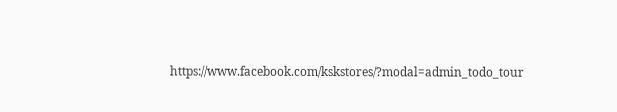https://www.facebook.com/kskstores/?modal=admin_todo_tour